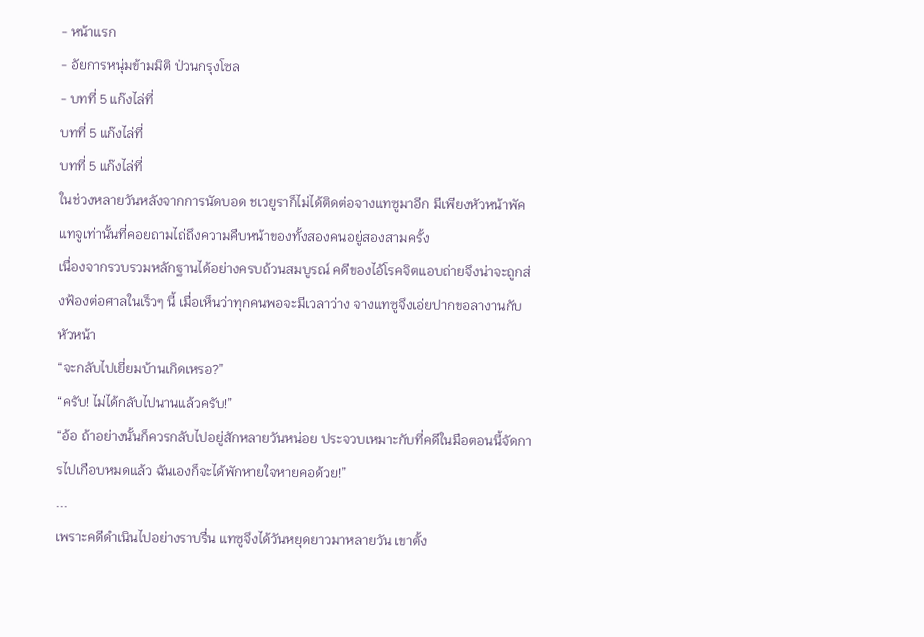- หน้าแรก
- อัยการหนุ่มข้ามมิติ ป่วนกรุงโซล
- บทที่ 5 แก๊งไล่ที่
บทที่ 5 แก๊งไล่ที่
บทที่ 5 แก๊งไล่ที่
ในช่วงหลายวันหลังจากการนัดบอด ชเวยูราก็ไม่ได้ติดต่อจางแทซูมาอีก มีเพียงหัวหน้าพัคแทจูเท่านั้นที่คอยถามไถ่ถึงความคืบหน้าของทั้งสองคนอยู่สองสามครั้ง
เนื่องจากรวบรวมหลักฐานได้อย่างครบถ้วนสมบูรณ์ คดีของไอ้โรคจิตแอบถ่ายจึงน่าจะถูกส่งฟ้องต่อศาลในเร็วๆ นี้ เมื่อเห็นว่าทุกคนพอจะมีเวลาว่าง จางแทซูจึงเอ่ยปากขอลางานกับหัวหน้า
“จะกลับไปเยี่ยมบ้านเกิดเหรอ?”
“ครับ! ไม่ได้กลับไปนานแล้วครับ!”
“อ้อ ถ้าอย่างนั้นก็ควรกลับไปอยู่สักหลายวันหน่อย ประจวบเหมาะกับที่คดีในมือตอนนี้จัดการไปเกือบหมดแล้ว ฉันเองก็จะได้พักหายใจหายคอด้วย!”
...
เพราะคดีดำเนินไปอย่างราบรื่น แทซูจึงได้วันหยุดยาวมาหลายวัน เขาตั้ง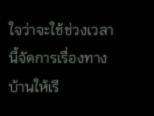ใจว่าจะใช้ช่วงเวลานี้จัดการเรื่องทางบ้านให้เรี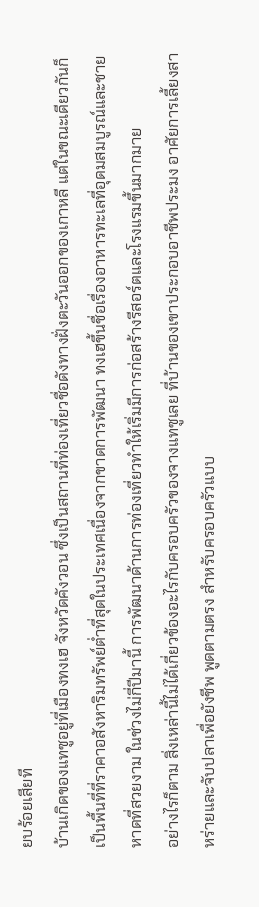ยบร้อยเสียที
บ้านเกิดของแทซูอยู่ที่เมืองทงเฮ จังหวัดคังวอน ซึ่งเป็นสถานที่ท่องเที่ยวชื่อดังทางฝั่งตะวันออกของเกาหลี แต่ในขณะเดียวกันก็เป็นพื้นที่ที่ราคาอสังหาริมทรัพย์ต่ำที่สุดในประเทศเนื่องจากขาดการพัฒนา ทงเฮขึ้นชื่อเรื่องอาหารทะเลที่อุดมสมบูรณ์และชายหาดที่สวยงาม ในช่วงไม่กี่ปีมานี้ การพัฒนาด้านการท่องเที่ยวทำให้เริ่มมีการก่อสร้างรีสอร์ตและโรงแรมขึ้นมากมาย
อย่างไรก็ตาม สิ่งเหล่านี้ไม่ได้เกี่ยวข้องอะไรกับครอบครัวของจางแทซูเลย ที่บ้านของเขาประกอบอาชีพประมง อาศัยการเลี้ยงสาหร่ายและจับปลาเพื่อยังชีพ พูดตามตรง สำหรับครอบครัวแบบ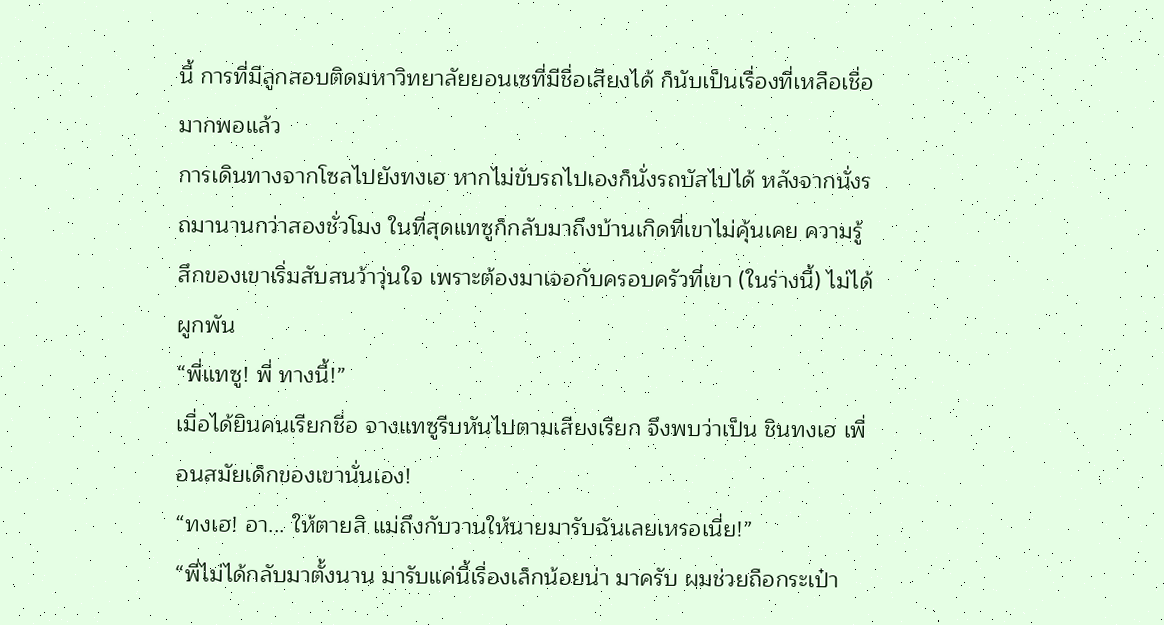นี้ การที่มีลูกสอบติดมหาวิทยาลัยยอนเซที่มีชื่อเสียงได้ ก็นับเป็นเรื่องที่เหลือเชื่อมากพอแล้ว
การเดินทางจากโซลไปยังทงเฮ หากไม่ขับรถไปเองก็นั่งรถบัสไปได้ หลังจากนั่งรถมานานกว่าสองชั่วโมง ในที่สุดแทซูก็กลับมาถึงบ้านเกิดที่เขาไม่คุ้นเคย ความรู้สึกของเขาเริ่มสับสนว้าวุ่นใจ เพราะต้องมาเจอกับครอบครัวที่เขา (ในร่างนี้) ไม่ได้ผูกพัน
“พี่แทซู! พี่ ทางนี้!”
เมื่อได้ยินคนเรียกชื่อ จางแทซูรีบหันไปตามเสียงเรียก จึงพบว่าเป็น ชินทงเฮ เพื่อนสมัยเด็กของเขานั่นเอง!
“ทงเฮ! อา... ให้ตายสิ แม่ถึงกับวานให้นายมารับฉันเลยเหรอเนี่ย!”
“พี่ไม่ได้กลับมาตั้งนาน มารับแค่นี้เรื่องเล็กน้อยน่า มาครับ ผมช่วยถือกระเป๋า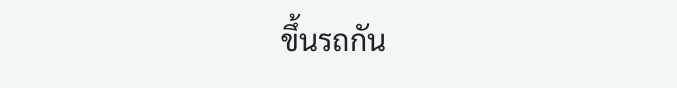ขึ้นรถกัน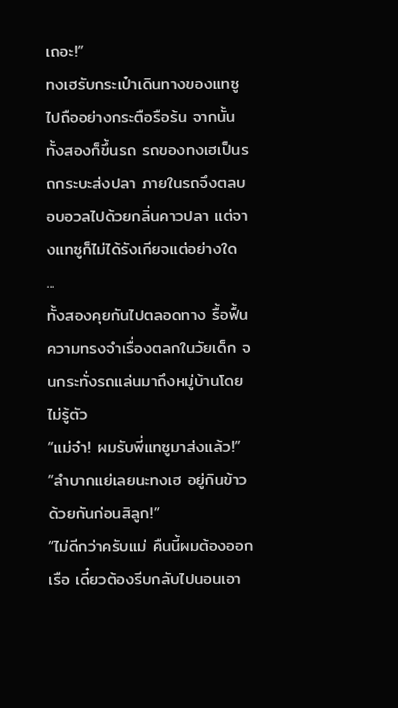เถอะ!”
ทงเฮรับกระเป๋าเดินทางของแทซูไปถืออย่างกระตือรือร้น จากนั้นทั้งสองก็ขึ้นรถ รถของทงเฮเป็นรถกระบะส่งปลา ภายในรถจึงตลบอบอวลไปด้วยกลิ่นคาวปลา แต่จางแทซูก็ไม่ได้รังเกียจแต่อย่างใด
...
ทั้งสองคุยกันไปตลอดทาง รื้อฟื้นความทรงจำเรื่องตลกในวัยเด็ก จนกระทั่งรถแล่นมาถึงหมู่บ้านโดยไม่รู้ตัว
“แม่จ๋า! ผมรับพี่แทซูมาส่งแล้ว!”
“ลำบากแย่เลยนะทงเฮ อยู่กินข้าวด้วยกันก่อนสิลูก!”
“ไม่ดีกว่าครับแม่ คืนนี้ผมต้องออกเรือ เดี๋ยวต้องรีบกลับไปนอนเอา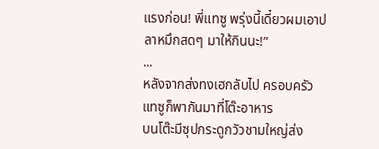แรงก่อน! พี่แทซู พรุ่งนี้เดี๋ยวผมเอาปลาหมึกสดๆ มาให้กินนะ!”
...
หลังจากส่งทงเฮกลับไป ครอบครัวแทซูก็พากันมาที่โต๊ะอาหาร
บนโต๊ะมีซุปกระดูกวัวชามใหญ่ส่ง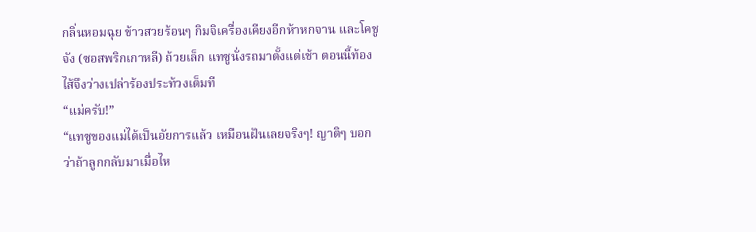กลิ่นหอมฉุย ข้าวสวยร้อนๆ กิมจิเครื่องเคียงอีกห้าหกจาน และโคชูจัง (ซอสพริกเกาหลี) ถ้วยเล็ก แทซูนั่งรถมาตั้งแต่เช้า ตอนนี้ท้องไส้จึงว่างเปล่าร้องประท้วงเต็มที
“แม่ครับ!”
“แทซูของแม่ได้เป็นอัยการแล้ว เหมือนฝันเลยจริงๆ! ญาติๆ บอกว่าถ้าลูกกลับมาเมื่อไห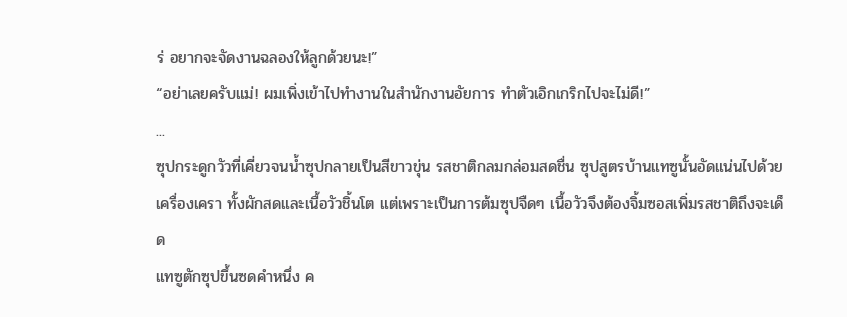ร่ อยากจะจัดงานฉลองให้ลูกด้วยนะ!”
“อย่าเลยครับแม่! ผมเพิ่งเข้าไปทำงานในสำนักงานอัยการ ทำตัวเอิกเกริกไปจะไม่ดี!”
...
ซุปกระดูกวัวที่เคี่ยวจนน้ำซุปกลายเป็นสีขาวขุ่น รสชาติกลมกล่อมสดชื่น ซุปสูตรบ้านแทซูนั้นอัดแน่นไปด้วยเครื่องเครา ทั้งผักสดและเนื้อวัวชิ้นโต แต่เพราะเป็นการต้มซุปจืดๆ เนื้อวัวจึงต้องจิ้มซอสเพิ่มรสชาติถึงจะเด็ด
แทซูตักซุปขึ้นซดคำหนึ่ง ค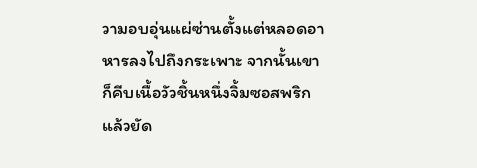วามอบอุ่นแผ่ซ่านตั้งแต่หลอดอาหารลงไปถึงกระเพาะ จากนั้นเขาก็คีบเนื้อวัวชิ้นหนึ่งจิ้มซอสพริกแล้วยัด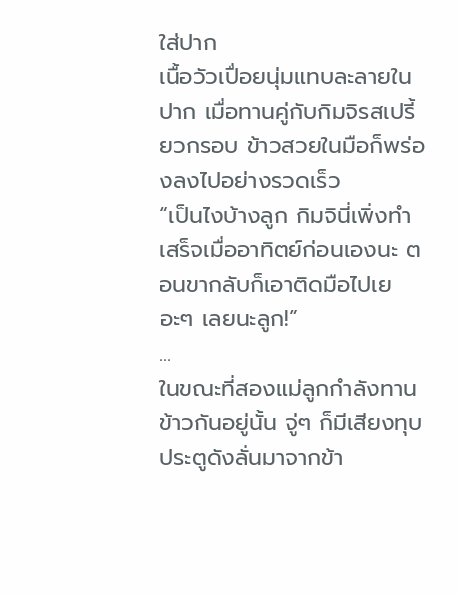ใส่ปาก
เนื้อวัวเปื่อยนุ่มแทบละลายในปาก เมื่อทานคู่กับกิมจิรสเปรี้ยวกรอบ ข้าวสวยในมือก็พร่องลงไปอย่างรวดเร็ว
“เป็นไงบ้างลูก กิมจินี่เพิ่งทำเสร็จเมื่ออาทิตย์ก่อนเองนะ ตอนขากลับก็เอาติดมือไปเยอะๆ เลยนะลูก!”
...
ในขณะที่สองแม่ลูกกำลังทานข้าวกันอยู่นั้น จู่ๆ ก็มีเสียงทุบประตูดังลั่นมาจากข้า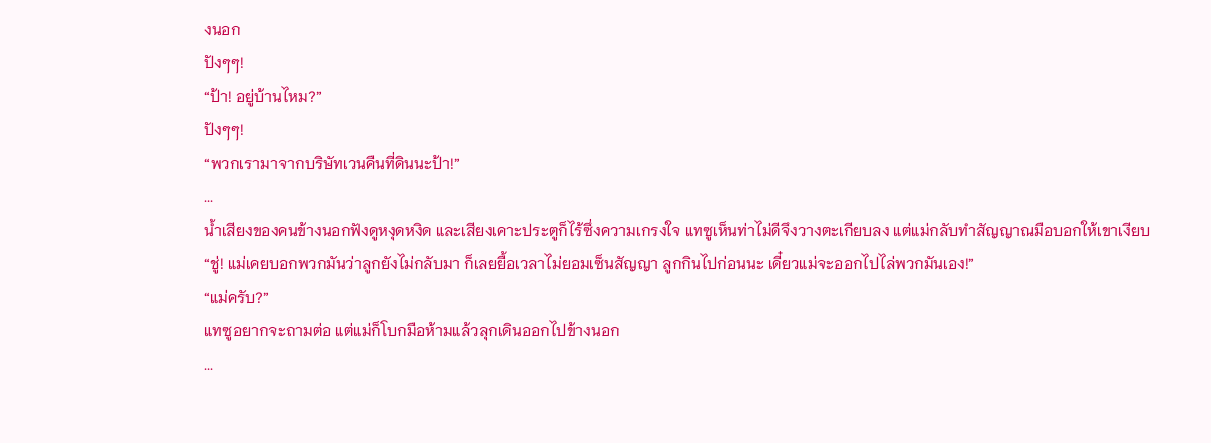งนอก
ปังๆๆ!
“ป้า! อยู่บ้านไหม?”
ปังๆๆ!
“พวกเรามาจากบริษัทเวนคืนที่ดินนะป้า!”
...
น้ำเสียงของคนข้างนอกฟังดูหงุดหงิด และเสียงเคาะประตูก็ไร้ซึ่งความเกรงใจ แทซูเห็นท่าไม่ดีจึงวางตะเกียบลง แต่แม่กลับทำสัญญาณมือบอกให้เขาเงียบ
“ชู่! แม่เคยบอกพวกมันว่าลูกยังไม่กลับมา ก็เลยยื้อเวลาไม่ยอมเซ็นสัญญา ลูกกินไปก่อนนะ เดี๋ยวแม่จะออกไปไล่พวกมันเอง!”
“แม่ครับ?”
แทซูอยากจะถามต่อ แต่แม่ก็โบกมือห้ามแล้วลุกเดินออกไปข้างนอก
...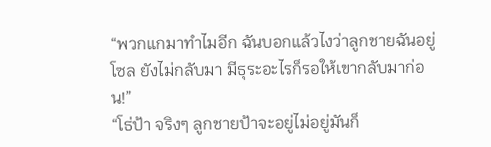“พวกแกมาทำไมอีก ฉันบอกแล้วไงว่าลูกชายฉันอยู่โซล ยังไม่กลับมา มีธุระอะไรก็รอให้เขากลับมาก่อน!”
“โธ่ป้า จริงๆ ลูกชายป้าจะอยู่ไม่อยู่มันก็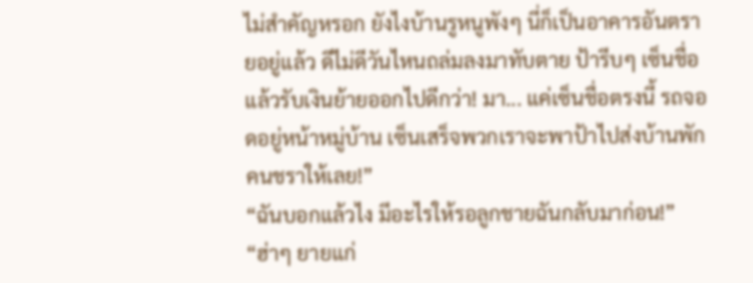ไม่สำคัญหรอก ยังไงบ้านรูหนูพังๆ นี่ก็เป็นอาคารอันตรายอยู่แล้ว ดีไม่ดีวันไหนถล่มลงมาทับตาย ป้ารีบๆ เซ็นชื่อแล้วรับเงินย้ายออกไปดีกว่า! มา... แค่เซ็นชื่อตรงนี้ รถจอดอยู่หน้าหมู่บ้าน เซ็นเสร็จพวกเราจะพาป้าไปส่งบ้านพักคนชราให้เลย!”
“ฉันบอกแล้วไง มีอะไรให้รอลูกชายฉันกลับมาก่อน!”
“ฮ่าๆ ยายแก่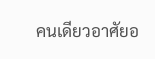คนเดียวอาศัยอ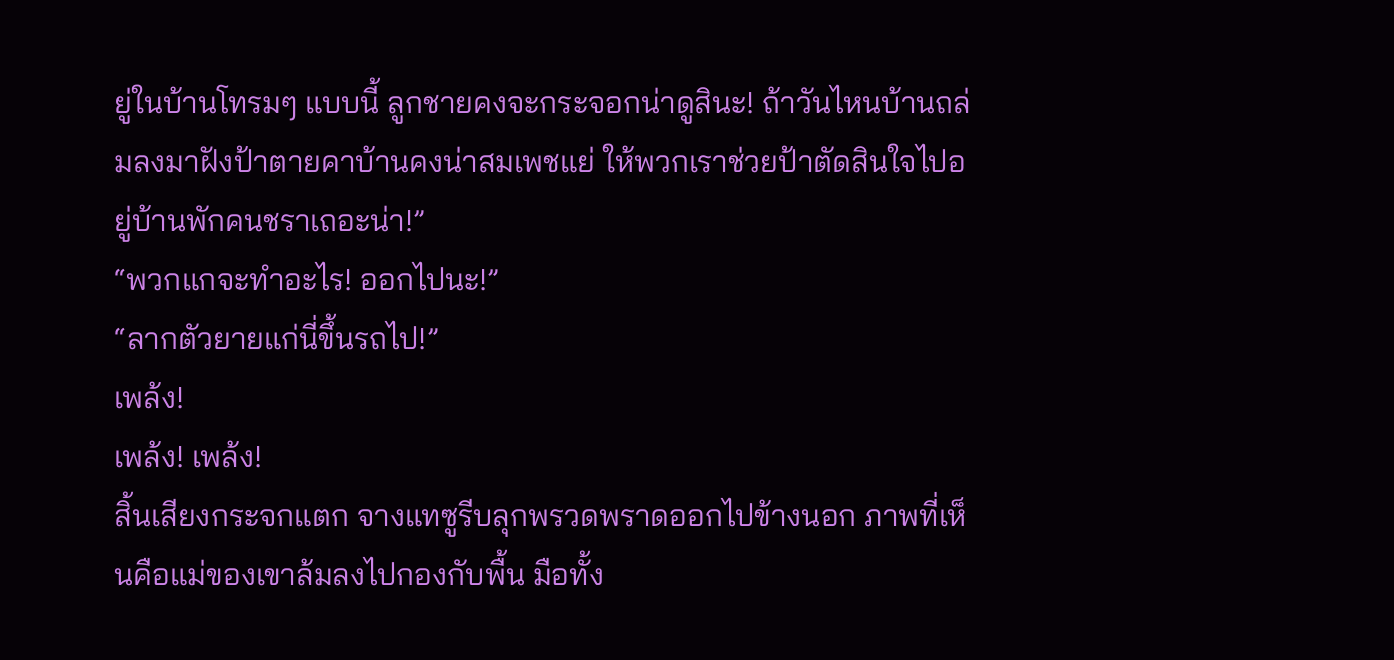ยู่ในบ้านโทรมๆ แบบนี้ ลูกชายคงจะกระจอกน่าดูสินะ! ถ้าวันไหนบ้านถล่มลงมาฝังป้าตายคาบ้านคงน่าสมเพชแย่ ให้พวกเราช่วยป้าตัดสินใจไปอยู่บ้านพักคนชราเถอะน่า!”
“พวกแกจะทำอะไร! ออกไปนะ!”
“ลากตัวยายแก่นี่ขึ้นรถไป!”
เพล้ง!
เพล้ง! เพล้ง!
สิ้นเสียงกระจกแตก จางแทซูรีบลุกพรวดพราดออกไปข้างนอก ภาพที่เห็นคือแม่ของเขาล้มลงไปกองกับพื้น มือทั้ง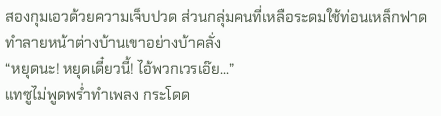สองกุมเอวด้วยความเจ็บปวด ส่วนกลุ่มคนที่เหลือระดมใช้ท่อนเหล็กฟาดทำลายหน้าต่างบ้านเขาอย่างบ้าคลั่ง
“หยุดนะ! หยุดเดี๋ยวนี้! ไอ้พวกเวรเอ๊ย...”
แทซูไม่พูดพร่ำทำเพลง กระโดด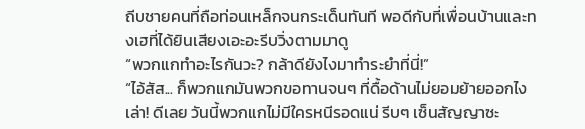ถีบชายคนที่ถือท่อนเหล็กจนกระเด็นทันที พอดีกับที่เพื่อนบ้านและทงเฮที่ได้ยินเสียงเอะอะรีบวิ่งตามมาดู
“พวกแกทำอะไรกันวะ? กล้าดียังไงมาทำระยำที่นี่!”
“ไอ้สัส... ก็พวกแกมันพวกขอทานจนๆ ที่ดื้อด้านไม่ยอมย้ายออกไงเล่า! ดีเลย วันนี้พวกแกไม่มีใครหนีรอดแน่ รีบๆ เซ็นสัญญาซะ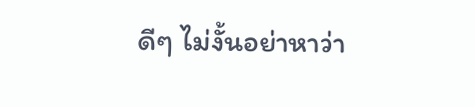ดีๆ ไม่งั้นอย่าหาว่า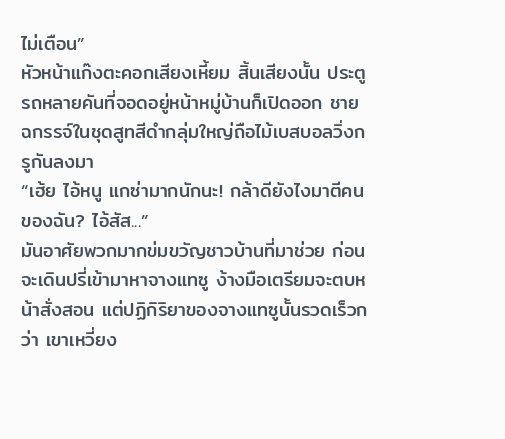ไม่เตือน”
หัวหน้าแก๊งตะคอกเสียงเหี้ยม สิ้นเสียงนั้น ประตูรถหลายคันที่จอดอยู่หน้าหมู่บ้านก็เปิดออก ชายฉกรรจ์ในชุดสูทสีดำกลุ่มใหญ่ถือไม้เบสบอลวิ่งกรูกันลงมา
“เฮ้ย ไอ้หนู แกซ่ามากนักนะ! กล้าดียังไงมาตีคนของฉัน? ไอ้สัส...”
มันอาศัยพวกมากข่มขวัญชาวบ้านที่มาช่วย ก่อนจะเดินปรี่เข้ามาหาจางแทซู ง้างมือเตรียมจะตบหน้าสั่งสอน แต่ปฏิกิริยาของจางแทซูนั้นรวดเร็วกว่า เขาเหวี่ยง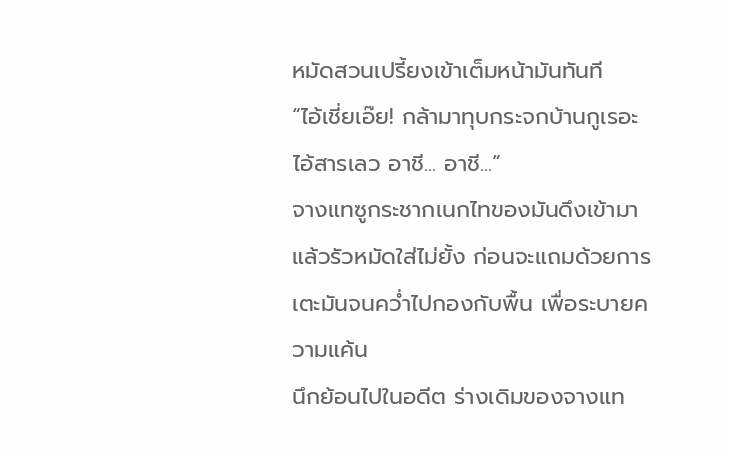หมัดสวนเปรี้ยงเข้าเต็มหน้ามันทันที
“ไอ้เชี่ยเอ๊ย! กล้ามาทุบกระจกบ้านกูเรอะ ไอ้สารเลว อาชี... อาชี...”
จางแทซูกระชากเนกไทของมันดึงเข้ามา แล้วรัวหมัดใส่ไม่ยั้ง ก่อนจะแถมด้วยการเตะมันจนคว่ำไปกองกับพื้น เพื่อระบายความแค้น
นึกย้อนไปในอดีต ร่างเดิมของจางแท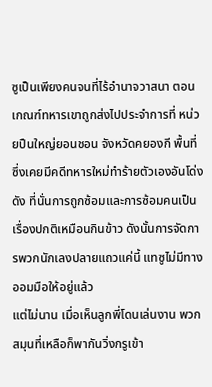ซูเป็นเพียงคนจนที่ไร้อำนาจวาสนา ตอนเกณฑ์ทหารเขาถูกส่งไปประจำการที่ หน่วยปืนใหญ่ยอนชอน จังหวัดคยองกี พื้นที่ซึ่งเคยมีคดีทหารใหม่ทำร้ายตัวเองอันโด่งดัง ที่นั่นการถูกซ้อมและการซ้อมคนเป็นเรื่องปกติเหมือนกินข้าว ดังนั้นการจัดการพวกนักเลงปลายแถวแค่นี้ แทซูไม่มีทางออมมือให้อยู่แล้ว
แต่ไม่นาน เมื่อเห็นลูกพี่โดนเล่นงาน พวกสมุนที่เหลือก็พากันวิ่งกรูเข้า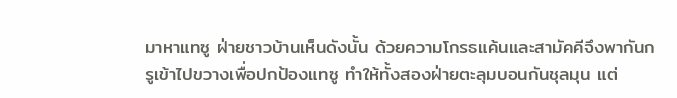มาหาแทซู ฝ่ายชาวบ้านเห็นดังนั้น ด้วยความโกรธแค้นและสามัคคีจึงพากันกรูเข้าไปขวางเพื่อปกป้องแทซู ทำให้ทั้งสองฝ่ายตะลุมบอนกันชุลมุน แต่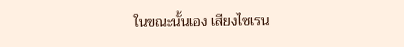ในขณะนั้นเอง เสียงไซเรน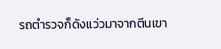รถตำรวจก็ดังแว่วมาจากตีนเขา